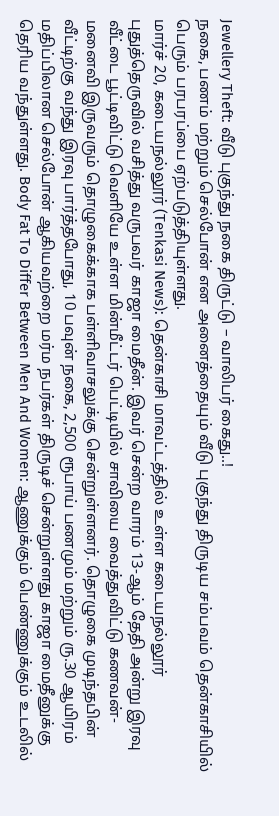Jewellery Theft: வீடு புகுந்து நகை திருட்டு – வாலிபர் கைது..!
நகை, பணம் மற்றும் செல்போன் என அனைத்தையும் வீடு புகுந்து திருடிய சம்பவம் தென்காசியில் பெரும் பரபரப்பை ஏற்படுத்தியுள்ளது.
மார்ச் 20, கடையநல்லூர் (Tenkasi News): தென்காசி மாவட்டத்தில் உள்ள கடையநல்லூர் புதுத்தெருவில் வசித்து வருபவர் காஜா மைதீன். இவர் சென்ற வாரம் 13-ஆம் தேதி அன்று இரவு வீட்டை பூட்டிவிட்டு வெளியே உள்ள மின்மீட்டர் பெட்டியில் சாவியை வைத்துவிட்டு கணவன்-மனைவி இருவரும் தொழுகைக்காக பள்ளிவாசலுக்கு சென்றுள்ளனர். தொழுகை முடிந்தபின் வீட்டிற்கு வந்து இரவு பார்த்தபோது, 10 பவுன் நகை, 2,500 ரூபாய் பணமும் மற்றும் ரு.30 ஆயிரம் மதிப்பிலான செல்போன் ஆகியவற்றை மர்ம நபர்கள் திருடிச் சென்றுள்ளது காஜா மைதீனுக்கு தெரிய வந்துள்ளது. Body Fat To Differ Between Men And Women: ஆணுக்கும் பெண்ணுக்கும் உடலில்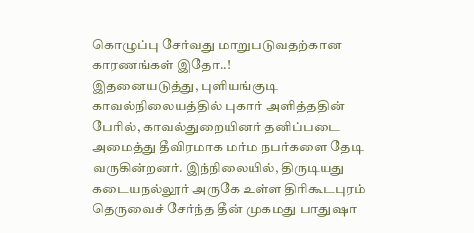கொழுப்பு சேர்வது மாறுபடுவதற்கான காரணங்கள் இதோ..!
இதனையடுத்து, புளியங்குடி காவல்நிலையத்தில் புகார் அளித்ததின் பேரில், காவல்துறையினர் தனிப்படை அமைத்து தீவிரமாக மர்ம நபர்களை தேடி வருகின்றனர். இந்நிலையில், திருடியது கடையநல்லூர் அருகே உள்ள திரிகூடபுரம் தெருவைச் சேர்ந்த தீன் முகமது பாதுஷா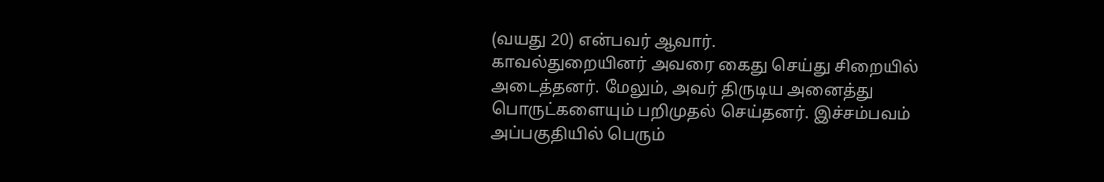(வயது 20) என்பவர் ஆவார்.
காவல்துறையினர் அவரை கைது செய்து சிறையில் அடைத்தனர். மேலும், அவர் திருடிய அனைத்து பொருட்களையும் பறிமுதல் செய்தனர். இச்சம்பவம் அப்பகுதியில் பெரும்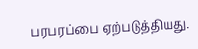பரபரப்பை ஏற்படுத்தியது.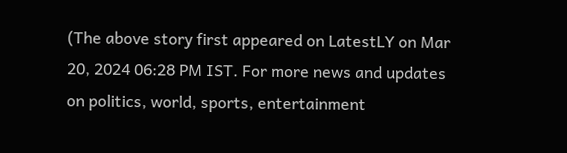(The above story first appeared on LatestLY on Mar 20, 2024 06:28 PM IST. For more news and updates on politics, world, sports, entertainment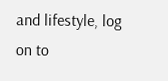and lifestyle, log on to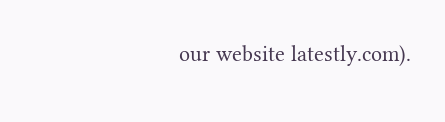our website latestly.com).